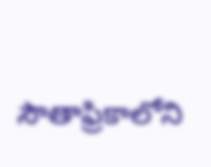సౌతాఫ్రికాలోని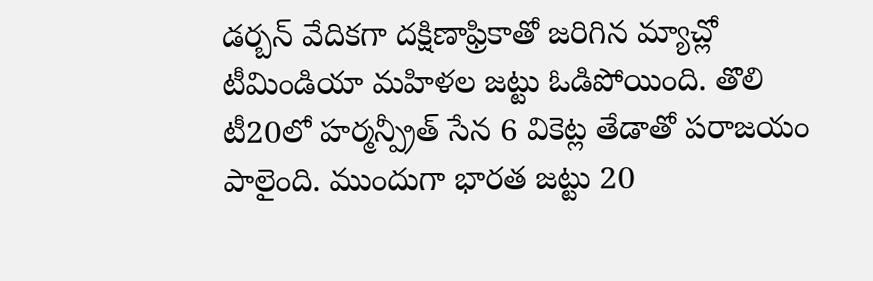డర్బన్ వేదికగా దక్షిణాఫ్రికాతో జరిగిన మ్యాచ్లో టీమిండియా మహిళల జట్టు ఓడిపోయింది. తొలి టీ20లో హర్మన్ప్రీత్ సేన 6 వికెట్ల తేడాతో పరాజయం పాలైంది. ముందుగా భారత జట్టు 20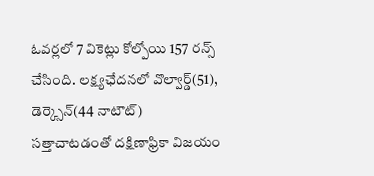ఓవర్లలో 7 వికెట్లు కోల్పోయి 157 రన్స్ చేసింది. లక్ష్యఛేదనలో వొల్వార్డ్(51), డెర్క్సెన్(44 నాటౌట్) సత్తాచాటడంతో దక్షిణాఫ్రికా విజయం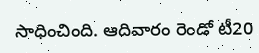సాధించింది. ఆదివారం రెండో టీ20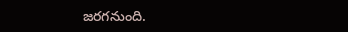జరగనుంది.